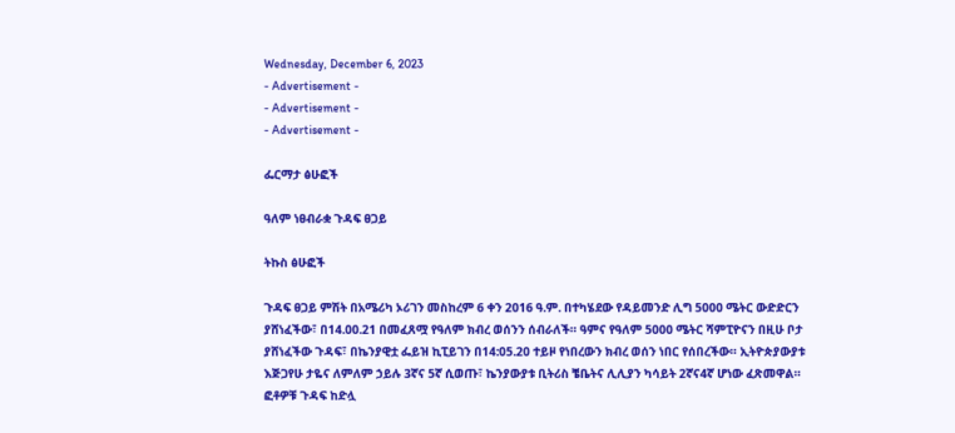Wednesday, December 6, 2023
- Advertisement -
- Advertisement -
- Advertisement -

ፌርማታ ፅሁፎች

ዓለም ነፀብራቋ ጉዳፍ ፀጋይ

ትኩስ ፅሁፎች

ጉዳፍ ፀጋይ ምሽት በአሜሪካ ኦሪገን መስከረም 6 ቀን 2016 ዓ.ም. በተካሄደው የዳይመንድ ሊግ 5000 ሜትር ውድድርን ያሸነፈችው፣ በ14.00.21 በመፈጸሟ የዓለም ክብረ ወሰንን ሰብራለች። ዓምና የዓለም 5000 ሜትር ሻምፒዮናን በዚሁ ቦታ ያሸነፈችው ጉዳፍ፣ በኬንያዊቷ ፌይዝ ኪፒይገን በ14:05.20 ተይዞ የነበረውን ክብረ ወሰን ነበር የሰበረችው። ኢትዮጵያውያቱ እጅጋየሁ ታዬና ለምለም ኃይሉ 3ኛና 5ኛ ሲወጡ፣ ኬንያውያቱ ቢትሪስ ቼቤትና ሊሊያን ካሳይት 2ኛና4ኛ ሆነው ፈጽመዋል። ፎቶዎቹ ጉዳፍ ከድሏ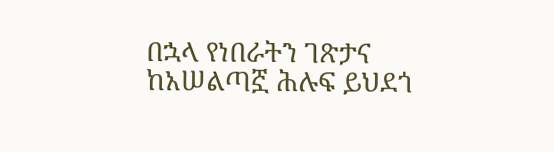በኋላ የነበራትን ገጽታና ከአሠልጣኟ ሕሉፍ ይህደጎ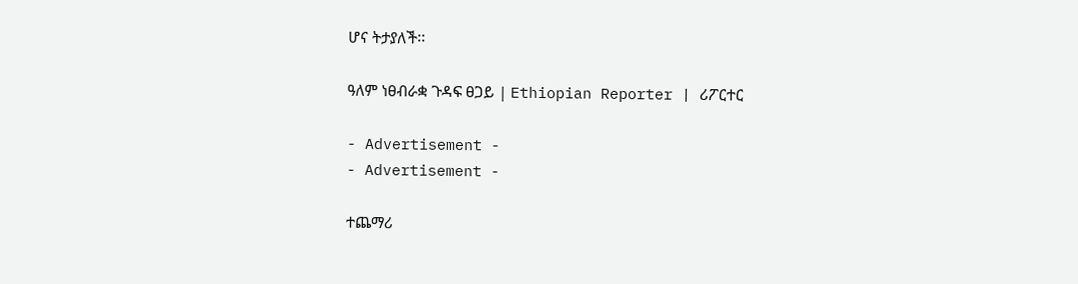ሆና ትታያለች፡፡

ዓለም ነፀብራቋ ጉዳፍ ፀጋይ | Ethiopian Reporter | ሪፖርተር

- Advertisement -
- Advertisement -

ተጨማሪ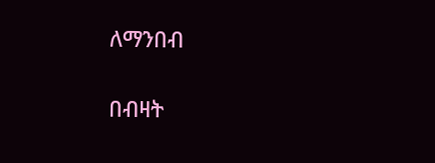ለማንበብ

በብዛት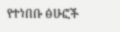የተነበቡ ፅሁፎች